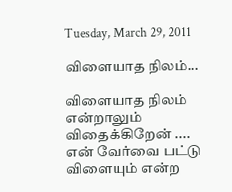Tuesday, March 29, 2011

விளையாத நிலம்...

விளையாத நிலம் என்றாலும் விதைக்கிறேன் ....
என் வேர்வை பட்டு விளையும் என்ற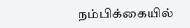நம்பிக்கையில்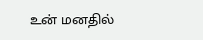உன் மனதில்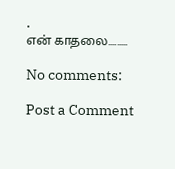.
என் காதலை.........

No comments:

Post a Comment